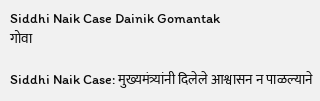Siddhi Naik Case Dainik Gomantak
गोवा

Siddhi Naik Case: मुख्यमंत्र्यांनी दिलेले आश्वासन न पाळल्याने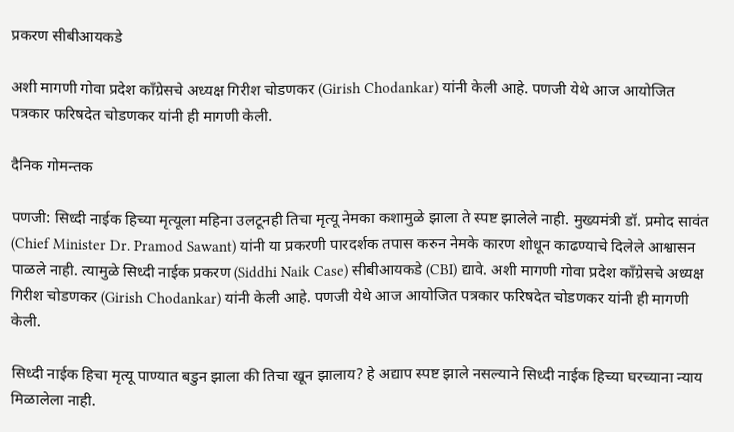प्रकरण सीबीआयकडे

अशी मागणी गोवा प्रदेश कॉंग्रेसचे अध्यक्ष गिरीश चोडणकर (Girish Chodankar) यांनी केली आहे. पणजी येथे आज आयोजित पत्रकार फरिषदेत चोडणकर यांनी ही मागणी केली.

दैनिक गोमन्तक

पणजी: सिध्दी नाईक हिच्या मृत्यूला महिना उलटूनही तिचा मृत्यू नेमका कशामुळे झाला ते स्पष्ट झालेले नाही. मुख्यमंत्री डॉ. प्रमोद सावंत (Chief Minister Dr. Pramod Sawant) यांनी या प्रकरणी पारदर्शक तपास करुन नेमके कारण शोधून काढण्याचे दिलेले आश्वासन पाळले नाही. त्यामुळे सिध्दी नाईक प्रकरण (Siddhi Naik Case) सीबीआयकडे (CBI) द्यावे. अशी मागणी गोवा प्रदेश कॉंग्रेसचे अध्यक्ष गिरीश चोडणकर (Girish Chodankar) यांनी केली आहे. पणजी येथे आज आयोजित पत्रकार फरिषदेत चोडणकर यांनी ही मागणी केली.

सिध्दी नाईक हिचा मृत्यू पाण्यात बडुन झाला की तिचा खून झालाय? हे अद्याप स्पष्ट झाले नसल्याने सिध्दी नाईक हिच्या घरच्याना न्याय मिळालेला नाही.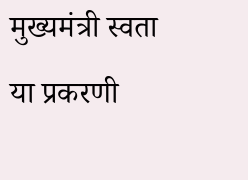मुख्यमंत्री स्वता या प्रकरणी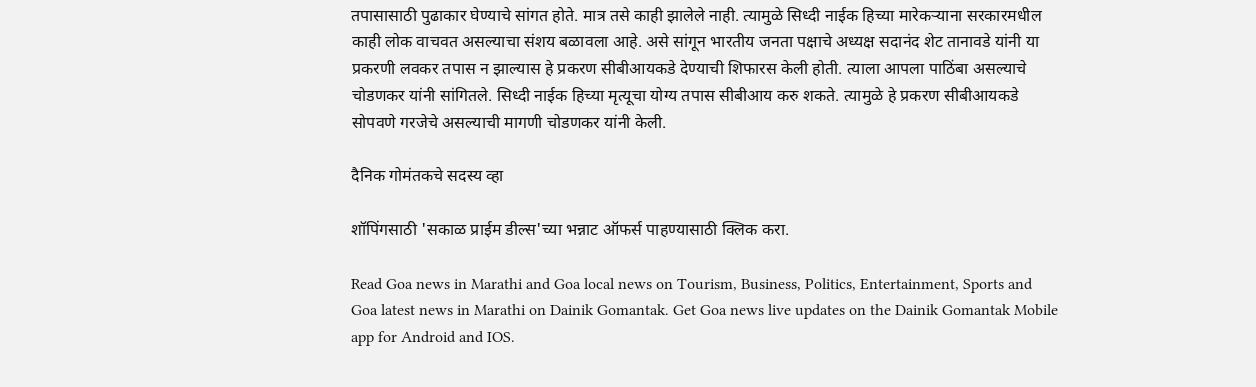तपासासाठी पुढाकार घेण्याचे सांगत होते. मात्र तसे काही झालेले नाही. त्यामुळे सिध्दी नाईक हिच्या मारेकऱ्याना सरकारमधील काही लोक वाचवत असल्याचा संशय बळावला आहे. असे सांगून भारतीय जनता पक्षाचे अध्यक्ष सदानंद शेट तानावडे यांनी या प्रकरणी लवकर तपास न झाल्यास हे प्रकरण सीबीआयकडे देण्याची शिफारस केली होती. त्याला आपला पाठिंबा असल्याचे चोडणकर यांनी सांगितले. सिध्दी नाईक हिच्या मृत्यूचा योग्य तपास सीबीआय करु शकते. त्यामुळे हे प्रकरण सीबीआयकडे सोपवणे गरजेचे असल्याची मागणी चोडणकर यांनी केली.

दैनिक गोमंतकचे सदस्य व्हा

शॉपिंगसाठी 'सकाळ प्राईम डील्स'च्या भन्नाट ऑफर्स पाहण्यासाठी क्लिक करा.

Read Goa news in Marathi and Goa local news on Tourism, Business, Politics, Entertainment, Sports and Goa latest news in Marathi on Dainik Gomantak. Get Goa news live updates on the Dainik Gomantak Mobile app for Android and IOS.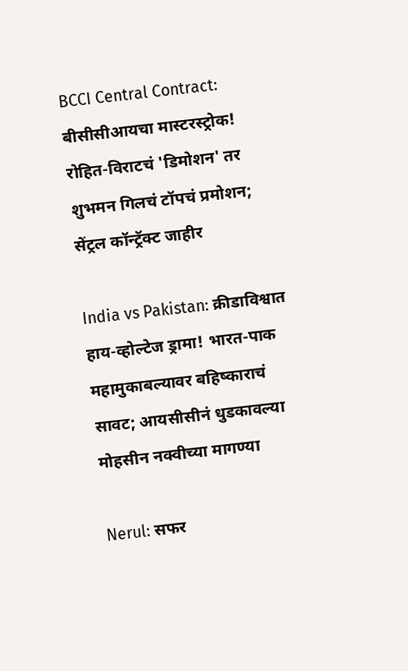BCCI Central Contract: बीसीसीआयचा मास्टरस्ट्रोक! रोहित-विराटचं 'डिमोशन' तर शुभमन गिलचं टॉपचं प्रमोशन; सेंट्रल कॉन्ट्रॅक्ट जाहीर

India vs Pakistan: क्रीडाविश्वात हाय-व्होल्टेज ड्रामा! भारत-पाक महामुकाबल्यावर बहिष्काराचं सावट; आयसीसीनं धुडकावल्या मोहसीन नक्वीच्या मागण्या

Nerul: सफर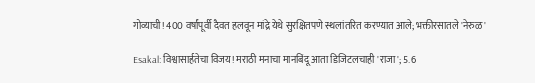गोव्याची! 400 वर्षांपूर्वी दैवत हलवून मांद्रे येथे सुरक्षितपणे स्थलांतरित करण्यात आले; भक्तीरसातले 'नेरुळ'

Esakal: विश्वासार्हतेचा विजय! मराठी मनाचा मानबिंदू आता डिजिटलचाही 'राजा'; 5.6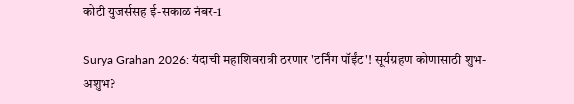कोटी युजर्ससह ई-सकाळ नंबर-1

Surya Grahan 2026: यंदाची महाशिवरात्री ठरणार 'टर्निंग पॉईंट'! सूर्यग्रहण कोणासाठी शुभ-अशुभ?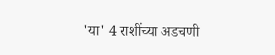'या' 4 राशींच्या अडचणी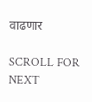वाढणार

SCROLL FOR NEXT